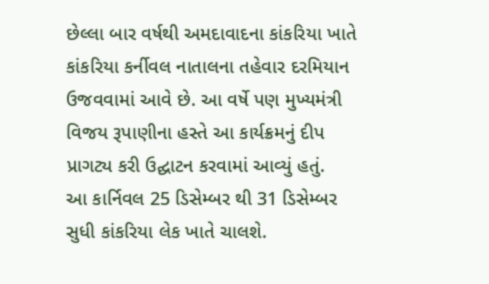છેલ્લા બાર વર્ષથી અમદાવાદના કાંકરિયા ખાતે કાંકરિયા કર્નીવલ નાતાલના તહેવાર દરમિયાન ઉજવવામાં આવે છે. આ વર્ષે પણ મુખ્યમંત્રી વિજય રૂપાણીના હસ્તે આ કાર્યક્રમનું દીપ પ્રાગટ્ય કરી ઉદ્ઘાટન કરવામાં આવ્યું હતું.
આ કાર્નિવલ 25 ડિસેમ્બર થી 31 ડિસેમ્બર સુધી કાંકરિયા લેક ખાતે ચાલશે.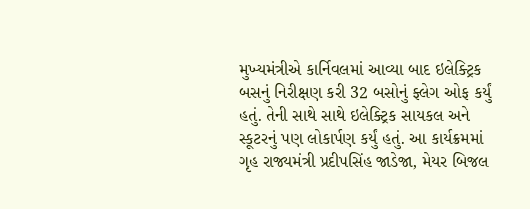મુખ્યમંત્રીએ કાર્નિવલમાં આવ્યા બાદ ઇલેક્ટ્રિક બસનું નિરીક્ષણ કરી 32 બસોનું ફ્લેગ ઓફ કર્યું હતું. તેની સાથે સાથે ઇલેક્ટ્રિક સાયકલ અને સ્કૂટરનું પણ લોકાર્પણ કર્યું હતું. આ કાર્યક્રમમાં ગૃહ રાજ્યમંત્રી પ્રદીપસિંહ જાડેજા, મેયર બિજલ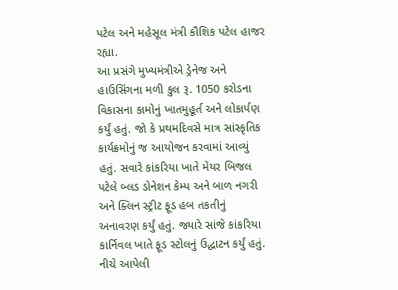પટેલ અને મહેસૂલ મંત્રી કૌશિક પટેલ હાજર રહ્યા.
આ પ્રસંગે મુખ્યમંત્રીએ ડ્રેનેજ અને હાઉસિંગના મળી કુલ રૂ. 1050 કરોડના વિકાસના કામોનું ખાતમુહૂર્ત અને લોકાર્પણ કર્યું હતું. જો કે પ્રથમદિવસે માત્ર સાંસ્કૃતિક કાર્યક્રમોનું જ આયોજન કરવામાં આવ્યું હતું. સવારે કાંકરિયા ખાતે મેયર બિજલ પટેલે બ્લડ ડોનેશન કેમ્પ અને બાળ નગરી અને ક્લિન સ્ટ્રીટ ફૂડ હબ તકતીનું અનાવરણ કર્યું હતું. જ્યારે સાંજે કાંકરિયા કાર્નિવલ ખાતે ફૂડ સ્ટોલનું ઉદ્ઘાટન કર્યું હતું.
નીચે આપેલી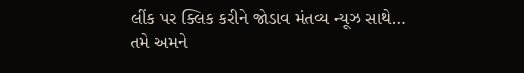લીંક પર ક્લિક કરીને જોડાવ મંતવ્ય ન્યૂઝ સાથે…
તમે અમને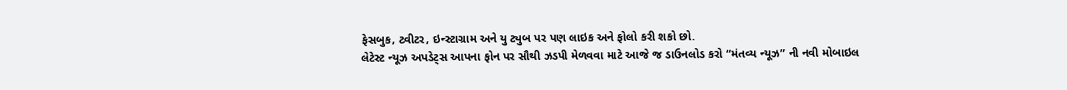ફેસબુક, ટ્વીટર, ઇન્સ્ટાગ્રામ અને યુ ટ્યુબ પર પણ લાઇક અને ફોલો કરી શકો છો.
લેટેસ્ટ ન્યૂઝ અપડેટ્સ આપના ફોન પર સૌથી ઝડપી મેળવવા માટે આજે જ ડાઉનલોડ કરો “મંતવ્ય ન્યૂઝ” ની નવી મોબાઇલ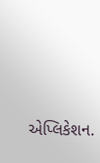એપ્લિકેશન.